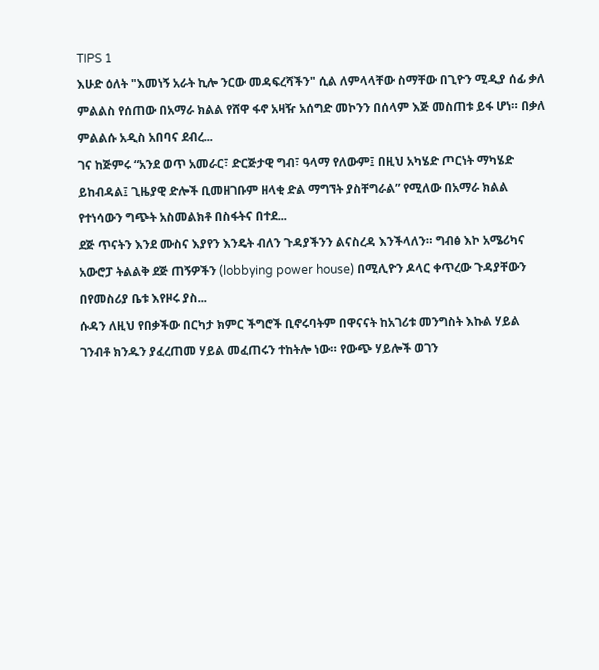TIPS 1
እሁድ ዕለት "እመነኝ አራት ኪሎ ንርው መዳፍረሻችን" ሲል ለምላላቸው ስማቸው በጊዮን ሚዲያ ሰፊ ቃለ ምልልስ የሰጠው በአማራ ክልል የሸዋ ፋኖ አዛዥ አሰግድ መኮንን በሰላም እጅ መስጠቱ ይፋ ሆነ። በቃለ ምልልሱ አዲስ አበባና ደብረ...
ገና ከጅምሩ “አንደ ወጥ አመራር፣ ድርጅታዊ ግብ፣ ዓላማ የለውም፤ በዚህ አካሄድ ጦርነት ማካሄድ ይከብዳል፤ ጊዜያዊ ድሎች ቢመዘገቡም ዘላቂ ድል ማግኘት ያስቸግራል” የሚለው በአማራ ክልል የተነሳውን ግጭት አስመልክቶ በስፋትና በተደ...
ደጅ ጥናትን እንደ ሙስና እያየን እንዴት ብለን ጉዳያችንን ልናስረዳ እንችላለን። ግብፅ እኮ አሜሪካና አውሮፓ ትልልቅ ደጅ ጠኝዎችን (lobbying power house) በሚሊዮን ዶላር ቀጥረው ጉዳያቸውን በየመስሪያ ቤቱ እየዞሩ ያስ...
ሱዳን ለዚህ የበቃችው በርካታ ክምር ችግሮች ቢኖሩባትም በዋናናት ከአገሪቱ መንግስት እኩል ሃይል ገንብቶ ክንዱን ያፈረጠመ ሃይል መፈጠሩን ተከትሎ ነው። የውጭ ሃይሎች ወገን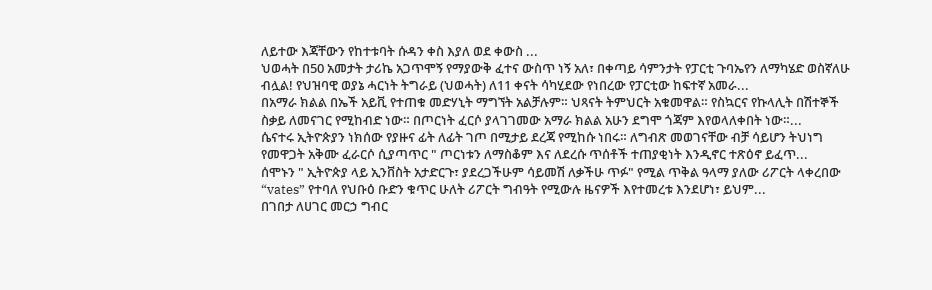ለይተው እጃቸውን የከተቱባት ሱዳን ቀስ እያለ ወደ ቀውስ ...
ህወሓት በ50 አመታት ታሪኬ አጋጥሞኝ የማያውቅ ፈተና ውስጥ ነኝ አለ፣ በቀጣይ ሳምንታት የፓርቲ ጉባኤየን ለማካሄድ ወስኛለሁ ብሏል! የህዝባዊ ወያኔ ሓርነት ትግራይ (ህወሓት) ለ11 ቀናት ሳካሂደው የነበረው የፓርቲው ከፍተኛ አመራ...
በአማራ ክልል በኤች አይቪ የተጠቁ መድሃኒት ማግኘት አልቻሉም። ህጻናት ትምህርት አቁመዋል። የስኳርና የኩላሊት በሽተኞች ስቃይ ለመናገር የሚከብድ ነው። በጦርነት ፈርሶ ያላገገመው አማራ ክልል አሁን ደግሞ ጎጃም እየወላለቀበት ነው።...
ሴናተሩ ኢትዮጵያን ነክሰው የያዙና ፊት ለፊት ገጦ በሚታይ ደረጃ የሚከሱ ነበሩ። ለግብጽ መወገናቸው ብቻ ሳይሆን ትህነግ የመዋጋት አቅሙ ፈራርሶ ሲያጣጥር " ጦርነቱን ለማስቆም እና ለደረሱ ጥሰቶች ተጠያቂነት እንዲኖር ተጽዕኖ ይፈጥ...
ሰሞኑን " ኢትዮጵያ ላይ ኢንቨስት አታድርጉ፣ ያደረጋችሁም ሳይመሽ ለቃችሁ ጥፉ" የሚል ጥቅል ዓላማ ያለው ሪፖርት ላቀረበው “vates” የተባለ የህቡዕ ቡድን ቁጥር ሁለት ሪፖርት ግብዓት የሚውሉ ዜናዎች እየተመረቱ እንደሆነ፣ ይህም...
በገበታ ለሀገር መርኃ ግብር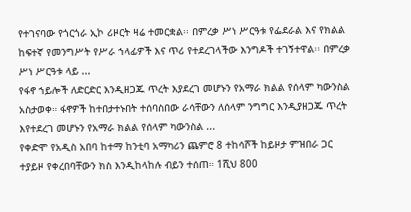የተገናባው የጎርጎራ ኢኮ ሪዞርት ዛሬ ተመርቋል፡፡ በምረቃ ሥነ ሥርዓቱ የፌደራል እና የክልል ከፍተኛ የመንግሥት የሥራ ኀላፊዎች እና ጥሪ የተደረገላችው እንግዶች ተገኝተዋል፡፡ በምረቃ ሥነ ሥርዓቱ ላይ ...
የፋኖ ኀይሎች ለድርድር እንዲዘጋጁ ጥረት እያደረገ መሆኑን የአማራ ክልል የሰላም ካውንስል አስታወቀ። ፋኖዎች ከተበታተኑበት ተሰባስበው ራሳቸውን ለሰላም ንግግር እንዲያዘጋጁ ጥረት እየተደረገ መሆኑን የአማራ ክልል የሰላም ካውንስል ...
የቀድሞ የአዲስ አበባ ከተማ ከንቲባ አማካሪን ጨምሮ 8 ተከሳሾች ከይዞታ ምዝበራ ጋር ተያይዞ የቀረበባቸውን ክስ እንዲከላከሉ ብይን ተሰጠ። 1ሺህ 800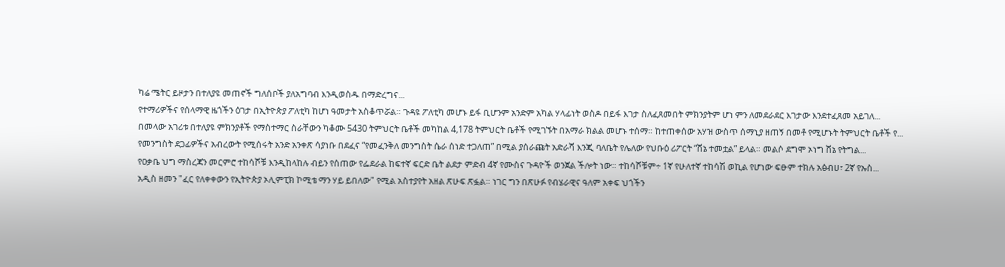ካሬ ሜትር ይዞታን በተለያዩ መጠኖች ግለሰቦች ያለአግባብ እንዲወስዱ በማድረግና...
የተማሪዎችና የሰላማዊ ዜጎችን ዕገታ በኢትዮጵያ ፖለቲካ ከሆነ ዓመታት አስቆጥሯል። ጉዳዩ ፖለቲካ መሆኑ ይፋ ቢሆንም አንድም አካል ሃላፊነት ወስዶ በይፋ እገታ ስለፈጸመበት ምክንያትም ሆነ ምን ለመደራደር እገታው እንደተፈጸመ አይገለ...
በመላው አገሪቱ በተለያዩ ምክንያቶች የማስተማር ስራቸውን ካቆሙ 5430 ትምህርት ቤቶች መካከል 4,178 ትምህርት ቤቶች የሚገኙት በአማራ ክልል መሆኑ ተሰማ። ከተጠቀሰው አሃዝ ውስጥ ሰማኒያ ዘጠኝ በመቶ የሚሆኑት ትምህርት ቤቶች የ...
የመንግስት ደጋፊዎችና አብረውት የሚሰሩት አንድ አንቀጽ ሳያነቡ በደፈና “የመፈንቅለ መንግስት ሴራ ሰነድ ተጋለጠ” በሚል ያሰራጩት አድራሻ እንጂ ባለቤት የሌለው የህቡዕ ሪፖርት “ሸኔ ተመቷል” ይላል። መልሶ ደግሞ ኦነግ ሸኔ የትግል...
የዐቃቤ ህግ ማስረጃን መርምሮ ተከሳሾቹ እንዲከላከሉ ብይን የሰጠው የፌደራል ከፍተኛ ፍርድ ቤት ልደታ ምድብ 4ኛ የሙስና ጉዳዮች ወንጀል ችሎት ነው። ተከሳሾቹም÷ 1ኛ የሁለተኛ ተከሳሽ ወኪል የሆነው ፍፁም ተክሉ አፅብሀ፣ 2ኛ የኡስ...
አዲስ ዘመን "ፈር የለቀቀውን የኢትዮጵያ ኦሊምፒክ ኮሚቴ ማን ሃይ ይበለው" የሚል አስተያየት አዘል ጽሁፍ ጽፏል። ነገር ግን በጽሁፉ የብሄራዊና ዓለም አቀፍ ህጎችን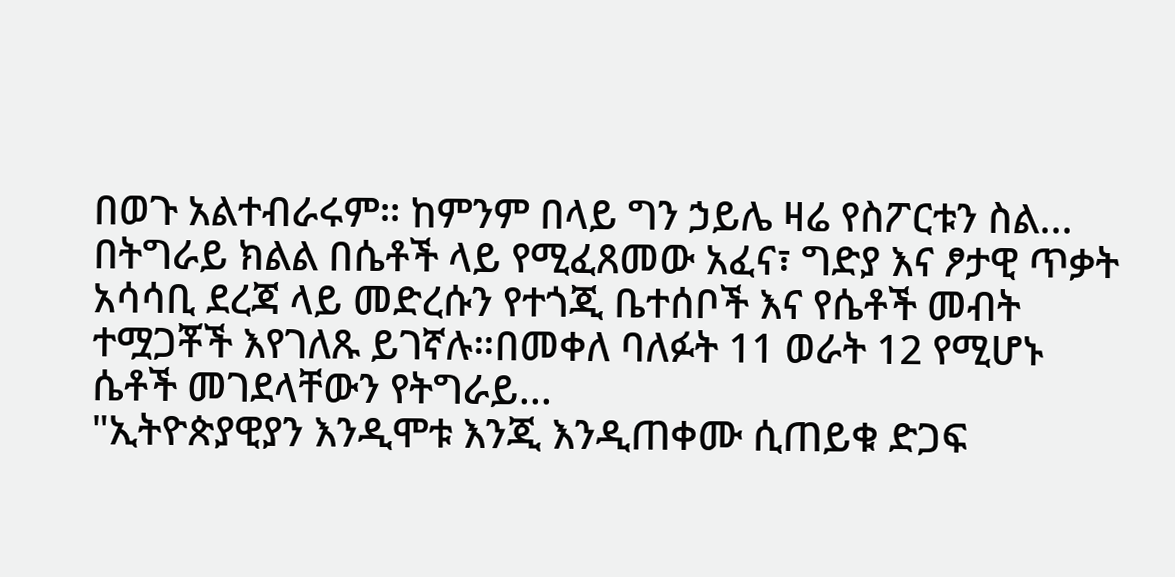በወጉ አልተብራሩም። ከምንም በላይ ግን ኃይሌ ዛሬ የስፖርቱን ስል...
በትግራይ ክልል በሴቶች ላይ የሚፈጸመው አፈና፣ ግድያ እና ፆታዊ ጥቃት አሳሳቢ ደረጃ ላይ መድረሱን የተጎጂ ቤተሰቦች እና የሴቶች መብት ተሟጋቾች እየገለጹ ይገኛሉ።በመቀለ ባለፉት 11 ወራት 12 የሚሆኑ ሴቶች መገደላቸውን የትግራይ...
"ኢትዮጵያዊያን እንዲሞቱ እንጂ እንዲጠቀሙ ሲጠይቁ ድጋፍ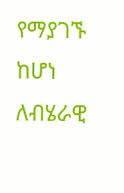የማያገኙ ከሆነ ለብሄራዊ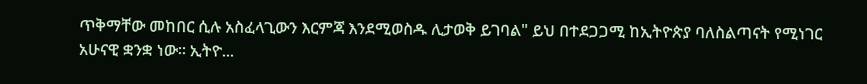ጥቅማቸው መከበር ሲሉ አስፈላጊውን እርምጃ እንደሚወስዱ ሊታወቅ ይገባል" ይህ በተደጋጋሚ ከኢትዮጵያ ባለስልጣናት የሚነገር አሁናዊ ቋንቋ ነው። ኢትዮ...